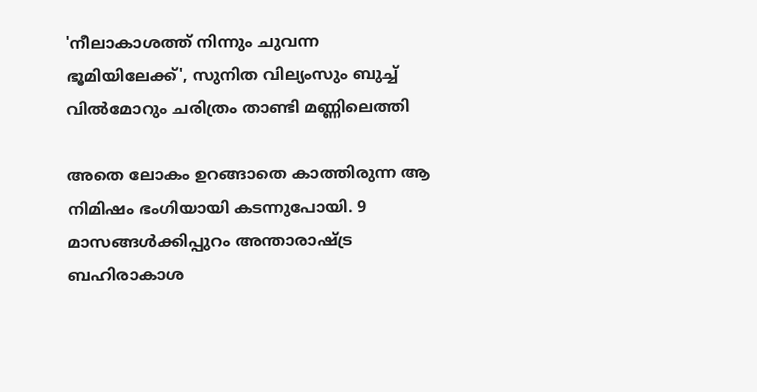'നീലാകാശത്ത് നിന്നും ചുവന്ന ഭൂമിയിലേക്ക്', സുനിത വില്യംസും ബുച്ച് വിൽമോറും ചരിത്രം താണ്ടി മണ്ണിലെത്തി

അതെ ലോകം ഉറങ്ങാതെ കാത്തിരുന്ന ആ നിമിഷം ഭംഗിയായി കടന്നുപോയി. 9 മാസങ്ങൾക്കിപ്പുറം അന്താരാഷ്ട്ര ബഹിരാകാശ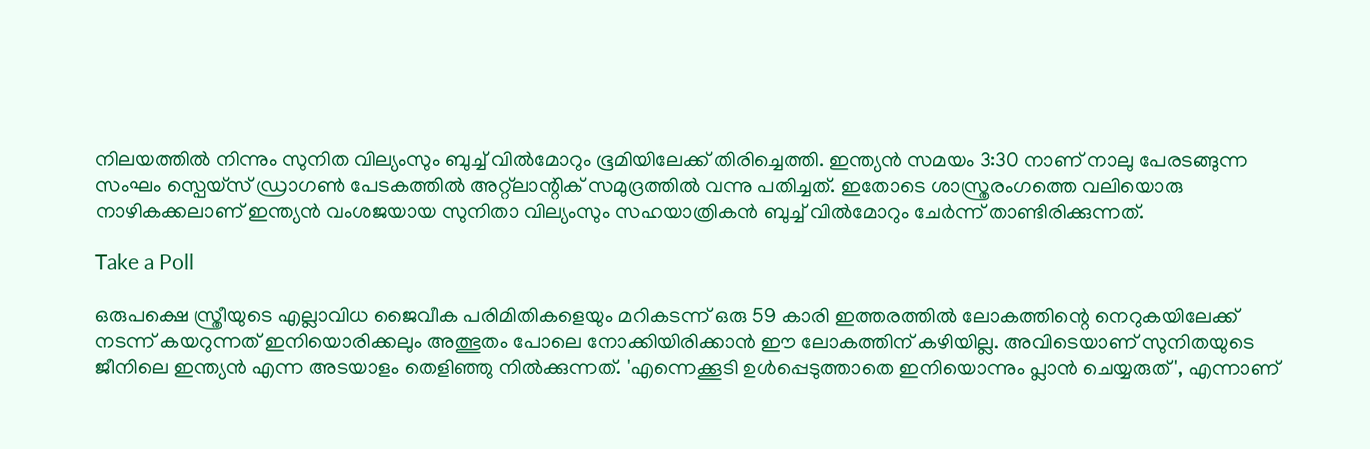നിലയത്തിൽ നിന്നും സുനിത വില്യംസും ബുച്ച് വിൽമോറും ഭൂമിയിലേക്ക് തിരിച്ചെത്തി. ഇന്ത്യൻ സമയം 3:30 നാണ് നാലു പേരടങ്ങുന്ന സംഘം സ്പെയ്സ് ഡ്രാഗൺ പേടകത്തിൽ അറ്റ്‌ലാന്റിക് സമുദ്രത്തിൽ വന്നു പതിച്ചത്. ഇതോടെ ശാസ്ത്രരംഗത്തെ വലിയൊരു നാഴികക്കലാണ് ഇന്ത്യൻ വംശജയായ സുനിതാ വില്യംസും സഹയാത്രികൻ ബുച്ച് വിൽമോറും ചേർന്ന് താണ്ടിരിക്കുന്നത്.

Take a Poll

ഒരുപക്ഷെ സ്ത്രീയുടെ എല്ലാവിധ ജൈവീക പരിമിതികളെയും മറികടന്ന് ഒരു 59 കാരി ഇത്തരത്തിൽ ലോകത്തിന്റെ നെറുകയിലേക്ക് നടന്ന് കയറുന്നത് ഇനിയൊരിക്കലും അത്ഭുതം പോലെ നോക്കിയിരിക്കാൻ ഈ ലോകത്തിന് കഴിയില്ല. അവിടെയാണ് സുനിതയുടെ ജീനിലെ ഇന്ത്യൻ എന്ന അടയാളം തെളിഞ്ഞു നിൽക്കുന്നത്. 'എന്നെക്കൂടി ഉൾപ്പെടുത്താതെ ഇനിയൊന്നും പ്ലാൻ ചെയ്യരുത്', എന്നാണ്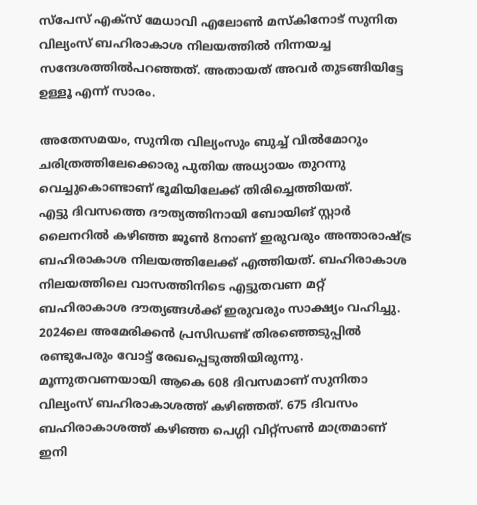സ്‌പേസ് എക്സ് മേധാവി എലോൺ മസ്കിനോട് സുനിത വില്യംസ് ബഹിരാകാശ നിലയത്തിൽ നിന്നയച്ച സന്ദേശത്തിൽപറഞ്ഞത്. അതായത് അവർ തുടങ്ങിയിട്ടേ ഉള്ളൂ എന്ന് സാരം.

അതേസമയം, സുനിത വില്യംസും ബുച്ച് വിൽമോറും ചരിത്രത്തിലേക്കൊരു പുതിയ അധ്യായം തുറന്നു വെച്ചുകൊണ്ടാണ് ഭൂമിയിലേക്ക് തിരിച്ചെത്തിയത്.
എട്ടു ദിവസത്തെ ദൗത്യത്തിനായി ബോയിങ് സ്റ്റാർ ലൈനറിൽ കഴിഞ്ഞ ജൂൺ 8നാണ് ഇരുവരും അന്താരാഷ്ട്ര ബഹിരാകാശ നിലയത്തിലേക്ക് എത്തിയത്. ബഹിരാകാശ നിലയത്തിലെ വാസത്തിനിടെ എട്ടുതവണ മറ്റ് ബഹിരാകാശ ദൗത്യങ്ങൾക്ക് ഇരുവരും സാക്ഷ്യം വഹിച്ചു. 2024ലെ അമേരിക്കൻ പ്രസിഡണ്ട് തിരഞ്ഞെടുപ്പിൽ രണ്ടുപേരും വോട്ട് രേഖപ്പെടുത്തിയിരുന്നു. മൂന്നുതവണയായി ആകെ 608 ദിവസമാണ് സുനിതാ വില്യംസ് ബഹിരാകാശത്ത് കഴിഞ്ഞത്. 675 ദിവസം ബഹിരാകാശത്ത് കഴിഞ്ഞ പെഗ്ഗി വിറ്റ്സൺ മാത്രമാണ് ഇനി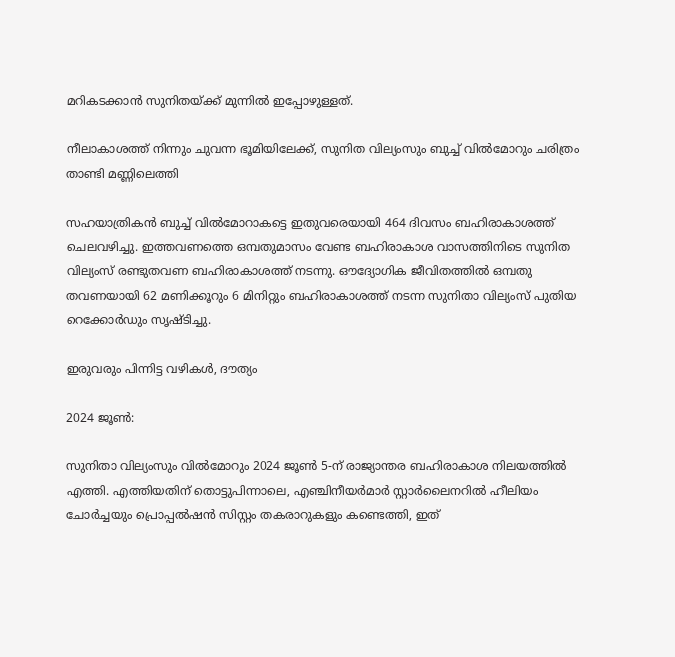മറികടക്കാൻ സുനിതയ്ക്ക് മുന്നിൽ ഇപ്പോഴുള്ളത്.

നീലാകാശത്ത് നിന്നും ചുവന്ന ഭൂമിയിലേക്ക്, സുനിത വില്യംസും ബുച്ച് വിൽമോറും ചരിത്രം താണ്ടി മണ്ണിലെത്തി

സഹയാത്രികൻ ബുച്ച് വിൽമോറാകട്ടെ ഇതുവരെയായി 464 ദിവസം ബഹിരാകാശത്ത് ചെലവഴിച്ചു. ഇത്തവണത്തെ ഒമ്പതുമാസം വേണ്ട ബഹിരാകാശ വാസത്തിനിടെ സുനിത വില്യംസ് രണ്ടുതവണ ബഹിരാകാശത്ത് നടന്നു. ഔദ്യോഗിക ജീവിതത്തിൽ ഒമ്പതു തവണയായി 62 മണിക്കൂറും 6 മിനിറ്റും ബഹിരാകാശത്ത് നടന്ന സുനിതാ വില്യംസ് പുതിയ റെക്കോർഡും സൃഷ്ടിച്ചു.

ഇരുവരും പിന്നിട്ട വഴികൾ, ദൗത്യം

2024 ജൂൺ:

സുനിതാ വില്യംസും വിൽമോറും 2024 ജൂൺ 5-ന് രാജ്യാന്തര ബഹിരാകാശ നിലയത്തിൽ എത്തി. എത്തിയതിന് തൊട്ടുപിന്നാലെ, എഞ്ചിനീയർമാർ സ്റ്റാർലൈനറിൽ ഹീലിയം ചോർച്ചയും പ്രൊപ്പൽഷൻ സിസ്റ്റം തകരാറുകളും കണ്ടെത്തി, ഇത്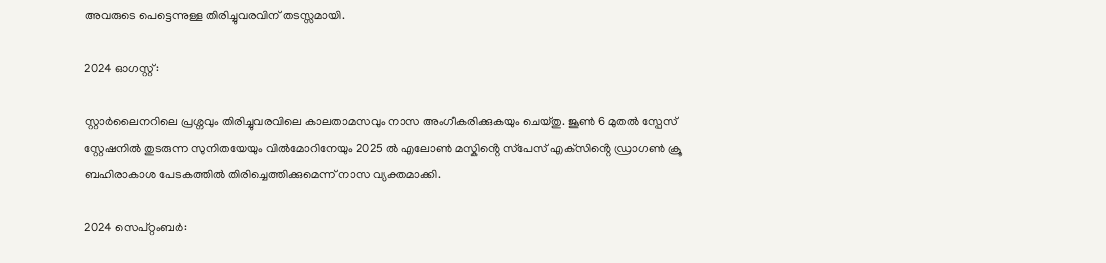അവരുടെ പെട്ടെന്നുള്ള തിരിച്ചുവരവിന് തടസ്സമായി.

2024 ഓഗസ്റ്റ്:

സ്റ്റാർലൈനറിലെ പ്രശ്നവും തിരിച്ചുവരവിലെ കാലതാമസവും നാസ അംഗീകരിക്കുകയും ചെയ്തു. ജൂൺ 6 മുതൽ സ്പേസ് സ്റ്റേഷനിൽ തുടരുന്ന സുനിതയേയും വിൽമോറിനേയും 2025 ൽ എലോൺ മസ്കിൻ്റെ സ്‌പേസ് എക്‌സിൻ്റെ ഡ്രാഗൺ ക്രൂ ബഹിരാകാശ പേടകത്തിൽ തിരിച്ചെത്തിക്കുമെന്ന് നാസ വ്യക്തമാക്കി.

2024 സെപ്റ്റംബർ: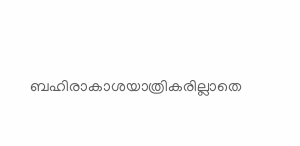ബഹിരാകാശയാത്രികരില്ലാതെ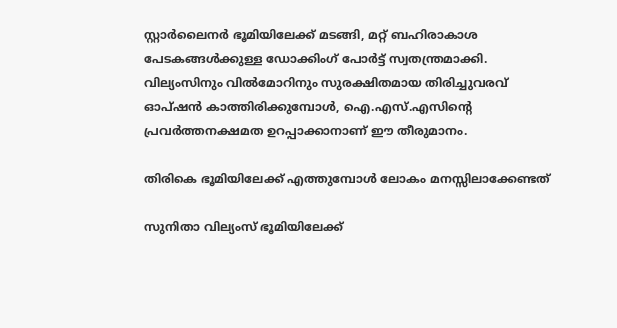സ്റ്റാർലൈനർ ഭൂമിയിലേക്ക് മടങ്ങി, മറ്റ് ബഹിരാകാശ പേടകങ്ങൾക്കുള്ള ഡോക്കിംഗ് പോർട്ട് സ്വതന്ത്രമാക്കി. വില്യംസിനും വിൽമോറിനും സുരക്ഷിതമായ തിരിച്ചുവരവ് ഓപ്ഷൻ കാത്തിരിക്കുമ്പോൾ, ഐ.എസ്.എസിന്റെ പ്രവർത്തനക്ഷമത ഉറപ്പാക്കാനാണ് ഈ തീരുമാനം.

തിരികെ ഭൂമിയിലേക്ക് എത്തുമ്പോൾ ലോകം മനസ്സിലാക്കേണ്ടത്

സുനിതാ വില്യംസ് ഭൂമിയിലേക്ക്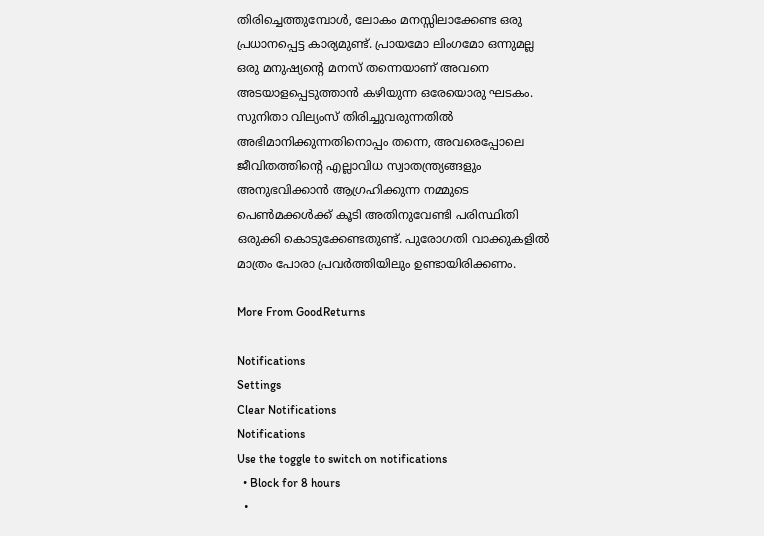തിരിച്ചെത്തുമ്പോൾ, ലോകം മനസ്സിലാക്കേണ്ട ഒരു പ്രധാനപ്പെട്ട കാര്യമുണ്ട്. പ്രായമോ ലിംഗമോ ഒന്നുമല്ല ഒരു മനുഷ്യന്റെ മനസ് തന്നെയാണ് അവനെ അടയാളപ്പെടുത്താൻ കഴിയുന്ന ഒരേയൊരു ഘടകം. സുനിതാ വില്യംസ് തിരിച്ചുവരുന്നതിൽ അഭിമാനിക്കുന്നതിനൊപ്പം തന്നെ, അവരെപ്പോലെ ജീവിതത്തിന്റെ എല്ലാവിധ സ്വാതന്ത്ര്യങ്ങളും അനുഭവിക്കാൻ ആഗ്രഹിക്കുന്ന നമ്മുടെ പെൺമക്കൾക്ക് കൂടി അതിനുവേണ്ടി പരിസ്ഥിതി ഒരുക്കി കൊടുക്കേണ്ടതുണ്ട്. പുരോഗതി വാക്കുകളിൽ മാത്രം പോരാ പ്രവർത്തിയിലും ഉണ്ടായിരിക്കണം.

More From GoodReturns

Notifications
Settings
Clear Notifications
Notifications
Use the toggle to switch on notifications
  • Block for 8 hours
  •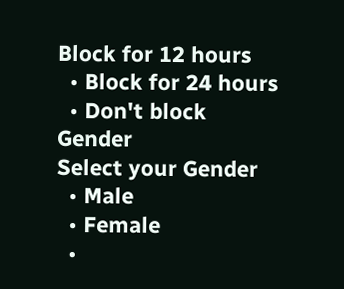Block for 12 hours
  • Block for 24 hours
  • Don't block
Gender
Select your Gender
  • Male
  • Female
  •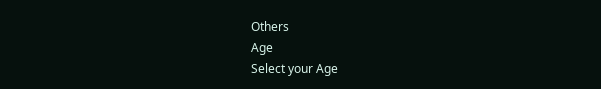Others
Age
Select your Age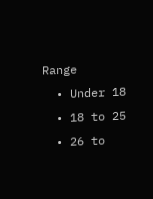Range
  • Under 18
  • 18 to 25
  • 26 to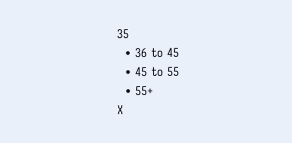35
  • 36 to 45
  • 45 to 55
  • 55+
X